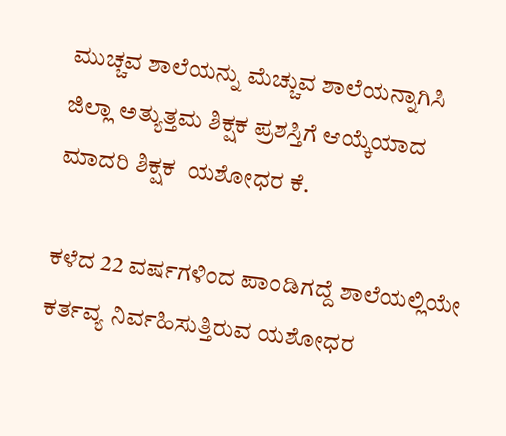ಮುಚ್ಚವ ಶಾಲೆಯನ್ನು ಮೆಚ್ಚುವ ಶಾಲೆಯನ್ನಾಗಿಸಿ ಜಿಲ್ಲಾ ಅತ್ಯುತ್ತಮ ಶಿಕ್ಷಕ ಪ್ರಶಸ್ತಿಗೆ ಆಯ್ಕೆಯಾದ ಮಾದರಿ ಶಿಕ್ಷಕ  ಯಶೋಧರ ಕೆ.

ಕಳೆದ 22 ವರ್ಷಗಳಿಂದ ಪಾಂಡಿಗದ್ದೆ ಶಾಲೆಯಲ್ಲಿಯೇ ಕರ್ತವ್ಯ ನಿರ್ವಹಿಸುತ್ತಿರುವ ಯಶೋಧರ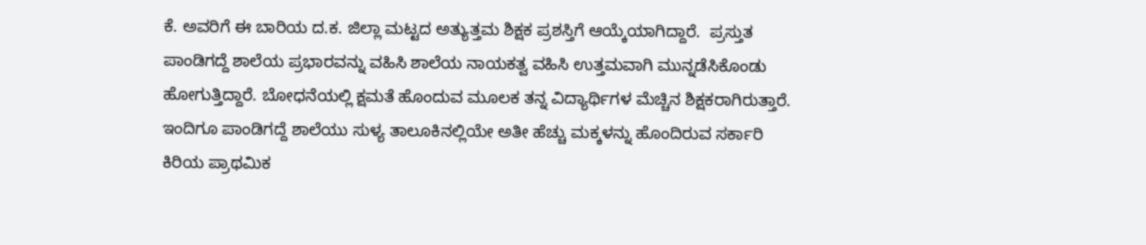ಕೆ. ಅವರಿಗೆ ಈ ಬಾರಿಯ ದ.ಕ. ಜಿಲ್ಲಾ ಮಟ್ಟದ ಅತ್ಯುತ್ತಮ ಶಿಕ್ಷಕ ಪ್ರಶಸ್ತಿಗೆ ಆಯ್ಕೆಯಾಗಿದ್ದಾರೆ.  ಪ್ರಸ್ತುತ ಪಾಂಡಿಗದ್ದೆ ಶಾಲೆಯ ಪ್ರಭಾರವನ್ನು ವಹಿಸಿ ಶಾಲೆಯ ನಾಯಕತ್ವ ವಹಿಸಿ ಉತ್ತಮವಾಗಿ ಮುನ್ನಡೆಸಿಕೊಂಡು ಹೋಗುತ್ತಿದ್ದಾರೆ. ಬೋಧನೆಯಲ್ಲಿ ಕ್ಷಮತೆ ಹೊಂದುವ ಮೂಲಕ ತನ್ನ ವಿದ್ಯಾರ್ಥಿಗಳ ಮೆಚ್ಚಿನ ಶಿಕ್ಷಕರಾಗಿರುತ್ತಾರೆ. ಇಂದಿಗೂ ಪಾಂಡಿಗದ್ದೆ ಶಾಲೆಯು ಸುಳ್ಯ ತಾಲೂಕಿನಲ್ಲಿಯೇ ಅತೀ ಹೆಚ್ಚು ಮಕ್ಕಳನ್ನು ಹೊಂದಿರುವ ಸರ್ಕಾರಿ ಕಿರಿಯ ಪ್ರಾಥಮಿಕ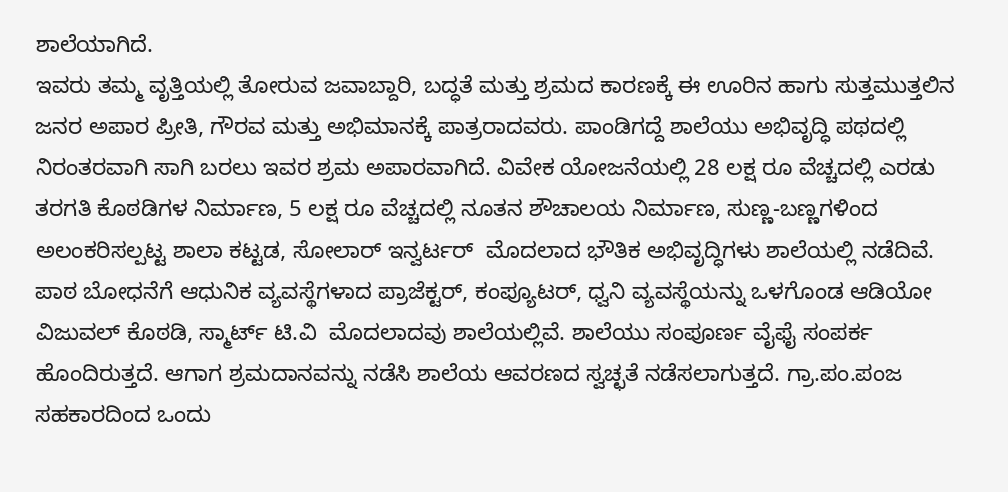ಶಾಲೆಯಾಗಿದೆ.
ಇವರು ತಮ್ಮ ವೃತ್ತಿಯಲ್ಲಿ ತೋರುವ ಜವಾಬ್ದಾರಿ, ಬದ್ಧತೆ ಮತ್ತು ಶ್ರಮದ ಕಾರಣಕ್ಕೆ ಈ ಊರಿನ ಹಾಗು ಸುತ್ತಮುತ್ತಲಿನ ಜನರ ಅಪಾರ ಪ್ರೀತಿ, ಗೌರವ ಮತ್ತು ಅಭಿಮಾನಕ್ಕೆ ಪಾತ್ರರಾದವರು. ಪಾಂಡಿಗದ್ದೆ ಶಾಲೆಯು ಅಭಿವೃದ್ಧಿ ಪಥದಲ್ಲಿ ನಿರಂತರವಾಗಿ ಸಾಗಿ ಬರಲು ಇವರ ಶ್ರಮ ಅಪಾರವಾಗಿದೆ. ವಿವೇಕ ಯೋಜನೆಯಲ್ಲಿ 28 ಲಕ್ಷ ರೂ ವೆಚ್ಚದಲ್ಲಿ ಎರಡು ತರಗತಿ ಕೊಠಡಿಗಳ ನಿರ್ಮಾಣ, 5 ಲಕ್ಷ ರೂ ವೆಚ್ಚದಲ್ಲಿ ನೂತನ ಶೌಚಾಲಯ ನಿರ್ಮಾಣ, ಸುಣ್ಣ-ಬಣ್ಣಗಳಿಂದ ಅಲಂಕರಿಸಲ್ಪಟ್ಟ ಶಾಲಾ ಕಟ್ಟಡ, ಸೋಲಾರ್‌ ಇನ್ವರ್ಟರ್  ಮೊದಲಾದ ಭೌತಿಕ ಅಭಿವೃದ್ಧಿಗಳು ಶಾಲೆಯಲ್ಲಿ ನಡೆದಿವೆ. ಪಾಠ ಬೋಧನೆಗೆ ಆಧುನಿಕ ವ್ಯವಸ್ಥೆಗಳಾದ ಪ್ರಾಜೆಕ್ಟರ್‌, ಕಂಪ್ಯೂಟರ್‌, ಧ್ವನಿ ವ್ಯವಸ್ಥೆಯನ್ನು ಒಳಗೊಂಡ ಆಡಿಯೋ ವಿಜುವಲ್‌ ಕೊಠಡಿ, ಸ್ಮಾರ್ಟ್‌ ಟಿ.ವಿ  ಮೊದಲಾದವು ಶಾಲೆಯಲ್ಲಿವೆ. ಶಾಲೆಯು ಸಂಪೂರ್ಣ ವೈಫೈ ಸಂಪರ್ಕ ಹೊಂದಿರುತ್ತದೆ. ಆಗಾಗ ಶ್ರಮದಾನವನ್ನು ನಡೆಸಿ ಶಾಲೆಯ ಆವರಣದ ಸ್ವಚ್ಛತೆ ನಡೆಸಲಾಗುತ್ತದೆ. ಗ್ರಾ.ಪಂ.ಪಂಜ ಸಹಕಾರದಿಂದ ಒಂದು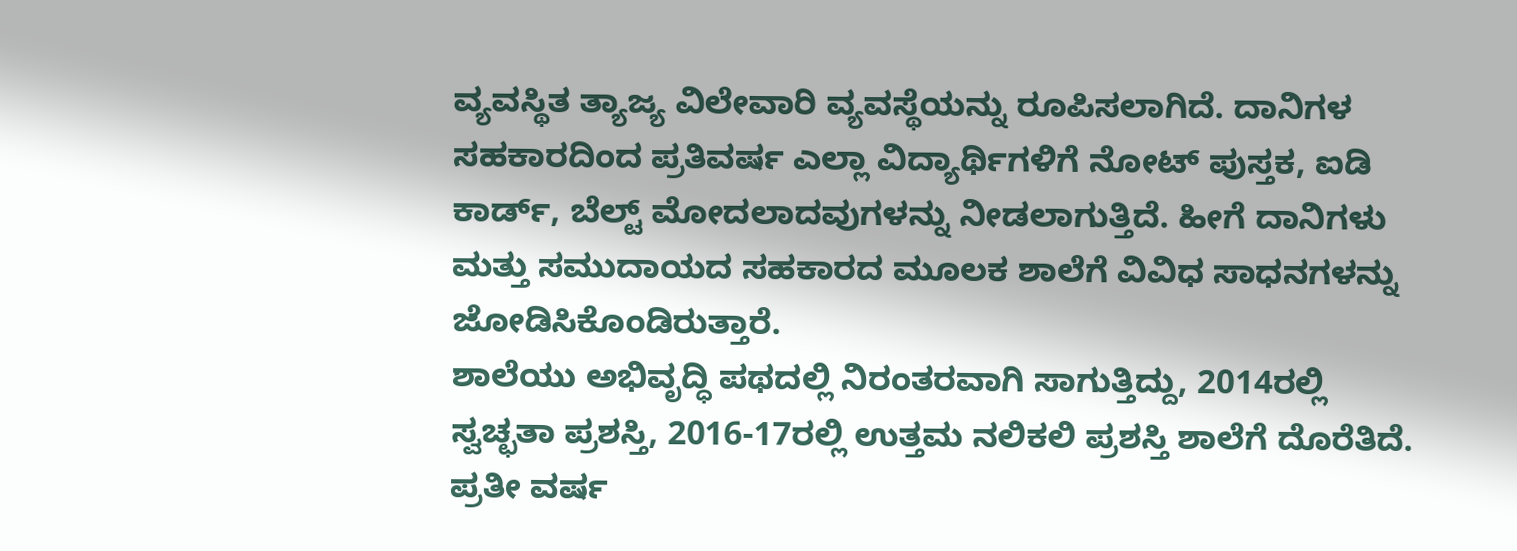ವ್ಯವಸ್ಥಿತ ತ್ಯಾಜ್ಯ ವಿಲೇವಾರಿ ವ್ಯವಸ್ಥೆಯನ್ನು ರೂಪಿಸಲಾಗಿದೆ. ದಾನಿಗಳ ಸಹಕಾರದಿಂದ ಪ್ರತಿವರ್ಷ ಎಲ್ಲಾ ವಿದ್ಯಾರ್ಥಿಗಳಿಗೆ ನೋಟ್‌ ಪುಸ್ತಕ, ಐಡಿ ಕಾರ್ಡ್, ಬೆಲ್ಟ್‌ ಮೋದಲಾದವುಗಳನ್ನು ನೀಡಲಾಗುತ್ತಿದೆ. ಹೀಗೆ ದಾನಿಗಳು ಮತ್ತು ಸಮುದಾಯದ ಸಹಕಾರದ ಮೂಲಕ ಶಾಲೆಗೆ ವಿವಿಧ ಸಾಧನಗಳನ್ನು ಜೋಡಿಸಿಕೊಂಡಿರುತ್ತಾರೆ.
ಶಾಲೆಯು ಅಭಿವೃದ್ಧಿ ಪಥದಲ್ಲಿ ನಿರಂತರವಾಗಿ ಸಾಗುತ್ತಿದ್ದು, 2014ರಲ್ಲಿ ಸ್ವಚ್ಛತಾ ಪ್ರಶಸ್ತಿ, 2016-17ರಲ್ಲಿ ಉತ್ತಮ ನಲಿಕಲಿ ಪ್ರಶಸ್ತಿ ಶಾಲೆಗೆ ದೊರೆತಿದೆ. ಪ್ರತೀ ವರ್ಷ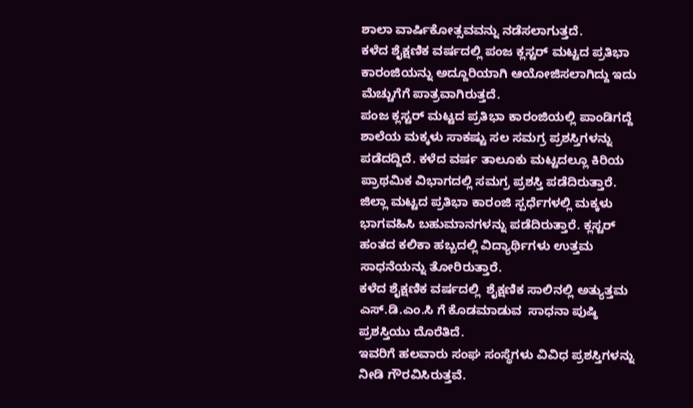ಶಾಲಾ ವಾರ್ಷಿಕೋತ್ಸವವನ್ನು ನಡೆಸಲಾಗುತ್ತದೆ.
ಕಳೆದ ಶೈಕ್ಷಣಿಕ ವರ್ಷದಲ್ಲಿ ಪಂಜ ಕ್ಲಸ್ಟರ್‌ ಮಟ್ಟದ ಪ್ರತಿಭಾ ಕಾರಂಜಿಯನ್ನು ಅದ್ದೂರಿಯಾಗಿ ಆಯೋಜಿಸಲಾಗಿದ್ದು ಇದು ಮೆಚ್ಚುಗೆಗೆ ಪಾತ್ರವಾಗಿರುತ್ತದೆ.
ಪಂಜ ಕ್ಲಸ್ಟರ್‌ ಮಟ್ಟದ ಪ್ರತಿಭಾ ಕಾರಂಜಿಯಲ್ಲಿ ಪಾಂಡಿಗದ್ದೆ ಶಾಲೆಯ ಮಕ್ಕಳು ಸಾಕಷ್ಟು ಸಲ ಸಮಗ್ರ ಪ್ರಶಸ್ತಿಗಳನ್ನು ಪಡೆದದ್ದಿದೆ. ಕಳೆದ ವರ್ಷ ತಾಲೂಕು ಮಟ್ಟದಲ್ಲೂ ಕಿರಿಯ ಪ್ರಾಥಮಿಕ ವಿಭಾಗದಲ್ಲಿ ಸಮಗ್ರ ಪ್ರಶಸ್ತಿ ಪಡೆದಿರುತ್ತಾರೆ. ಜಿಲ್ಲಾ ಮಟ್ಟದ ಪ್ರತಿಭಾ ಕಾರಂಜಿ ಸ್ಪರ್ಧೆಗಳಲ್ಲಿ ಮಕ್ಕಳು ಭಾಗವಹಿಸಿ ಬಹುಮಾನಗಳನ್ನು ಪಡೆದಿರುತ್ತಾರೆ. ಕ್ಲಸ್ಟರ್‌ ಹಂತದ ಕಲಿಕಾ ಹಬ್ಬದಲ್ಲಿ ವಿದ್ಯಾರ್ಥಿಗಳು ಉತ್ತಮ ಸಾಧನೆಯನ್ನು ತೋರಿರುತ್ತಾರೆ.
ಕಳೆದ ಶೈಕ್ಷಣಿಕ ವರ್ಷದಲ್ಲಿ  ಶೈಕ್ಷಣಿಕ ಸಾಲಿನಲ್ಲಿ ಅತ್ಯುತ್ತಮ ಎಸ್.ಡಿ.ಎಂ.ಸಿ ಗೆ ಕೊಡಮಾಡುವ  ಸಾಧನಾ ಪುಷ್ಠಿ ಪ್ರಶಸ್ತಿಯು ದೊರೆತಿದೆ.
ಇವರಿಗೆ ಹಲವಾರು ಸಂಘ ಸಂಸ್ಥೆಗಳು ವಿವಿಧ ಪ್ರಶಸ್ತಿಗಳನ್ನು ನೀಡಿ ಗೌರವಿಸಿರುತ್ತವೆ.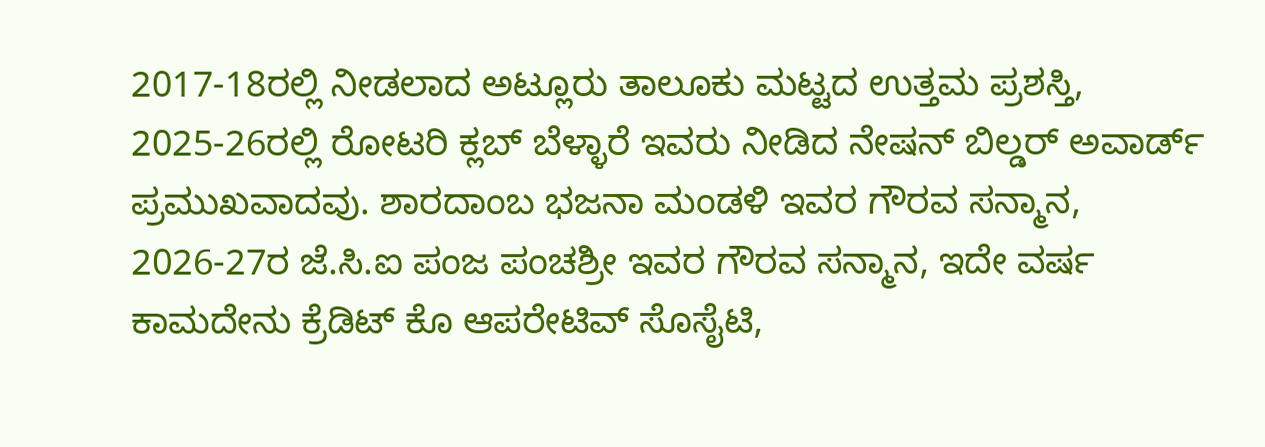2017-18ರಲ್ಲಿ ನೀಡಲಾದ ಅಟ್ಲೂರು ತಾಲೂಕು ಮಟ್ಟದ ಉತ್ತಮ ಪ್ರಶಸ್ತಿ,  2025-26ರಲ್ಲಿ ರೋಟರಿ ಕ್ಲಬ್‌ ಬೆಳ್ಳಾರೆ ಇವರು ನೀಡಿದ ನೇಷನ್‌ ಬಿಲ್ಡರ್‌ ಅವಾರ್ಡ್‌ ಪ್ರಮುಖವಾದವು. ಶಾರದಾಂಬ ಭಜನಾ ಮಂಡಳಿ ಇವರ ಗೌರವ ಸನ್ಮಾನ,  2026-27ರ ಜೆ.ಸಿ.ಐ ಪಂಜ ಪಂಚಶ್ರೀ ಇವರ ಗೌರವ ಸನ್ಮಾನ, ಇದೇ ವರ್ಷ ಕಾಮದೇನು ಕ್ರೆಡಿಟ್‌ ಕೊ ಆಪರೇಟಿವ್ ಸೊಸೈಟಿ,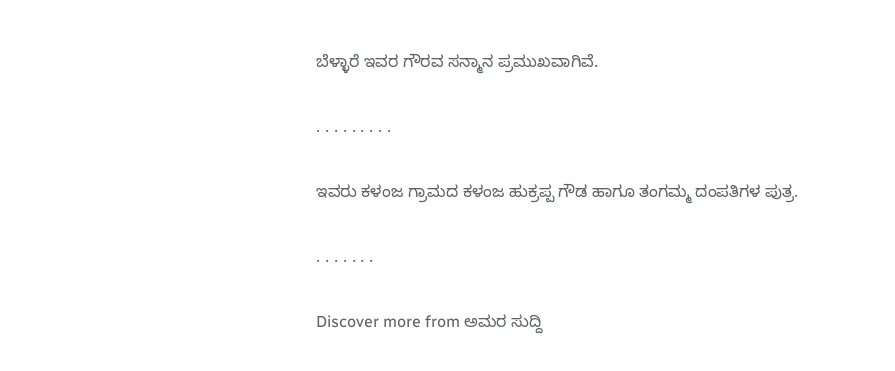ಬೆಳ್ಳಾರೆ ಇವರ ಗೌರವ ಸನ್ಮಾನ ಪ್ರಮುಖವಾಗಿವೆ.

. . . . . . . . .

ಇವರು ಕಳಂಜ ಗ್ರಾಮದ ಕಳಂಜ ಹುಕ್ರಪ್ಪ ಗೌಡ ಹಾಗೂ ತಂಗಮ್ಮ ದಂಪತಿಗಳ ಪುತ್ರ.

. . . . . . .

Discover more from ಅಮರ ಸುದ್ದಿ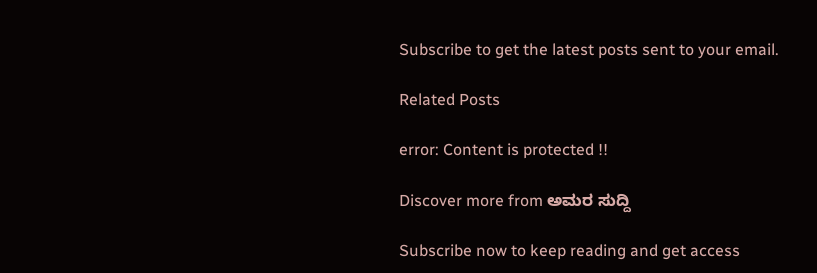Subscribe to get the latest posts sent to your email.

Related Posts

error: Content is protected !!

Discover more from ಅಮರ ಸುದ್ದಿ

Subscribe now to keep reading and get access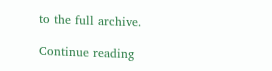to the full archive.

Continue reading